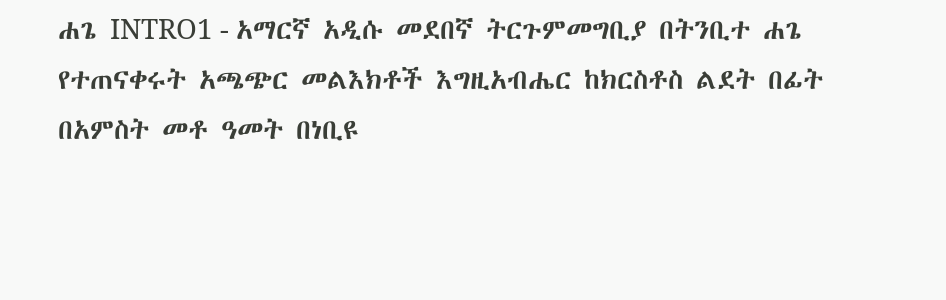ሐጌ INTRO1 - አማርኛ አዲሱ መደበኛ ትርጉምመግቢያ በትንቢተ ሐጌ የተጠናቀሩት አጫጭር መልእክቶች እግዚአብሔር ከክርስቶስ ልደት በፊት በአምስት መቶ ዓመት በነቢዩ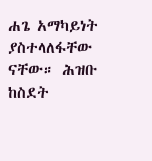ሐጌ አማካይነት ያስተላለፋቸው ናቸው። ሕዝቡ ከስደት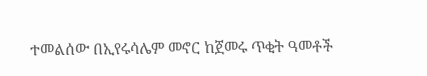ተመልሰው በኢየሩሳሌም መኖር ከጀመሩ ጥቂት ዓመቶች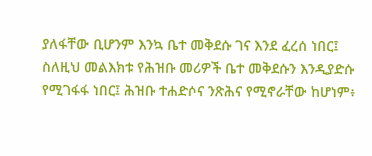ያለፋቸው ቢሆንም እንኳ ቤተ መቅደሱ ገና እንደ ፈረሰ ነበር፤ ስለዚህ መልእክቱ የሕዝቡ መሪዎች ቤተ መቅደሱን እንዲያድሱ የሚገፋፋ ነበር፤ ሕዝቡ ተሐድሶና ንጽሕና የሚኖራቸው ከሆነም፥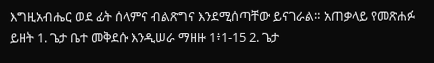እግዚአብሔር ወደ ፊት ሰላምና ብልጽግና እንደሚሰጣቸው ይናገራል። አጠቃላይ የመጽሐፉ ይዘት 1. ጌታ ቤተ መቅደሱ እንዲሠራ ማዘዙ 1፥1-15 2. ጌታ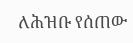ለሕዝቡ የሰጠው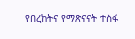የበረከትና የማጽናናት ተስፋ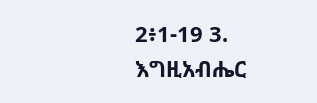2፥1-19 3. እግዚአብሔር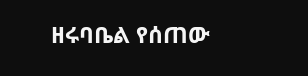ዘሩባቤል የሰጠው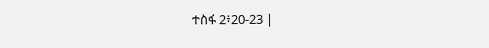ተስፋ 2፥20-23 |